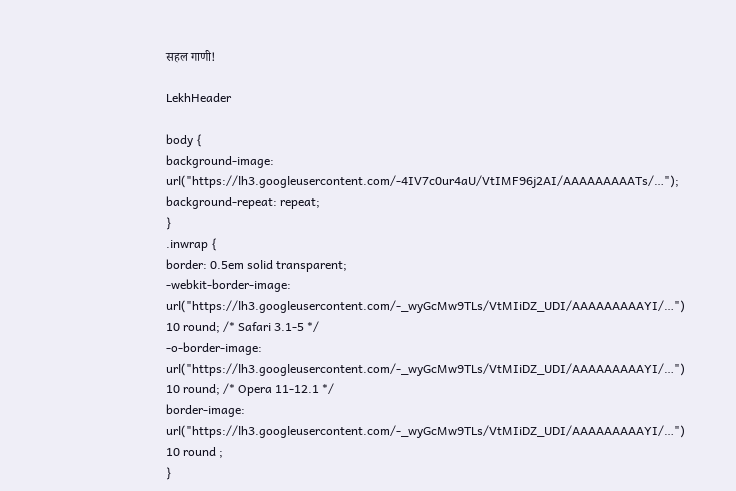सहल गाणी!

LekhHeader

body {
background-image: url("https://lh3.googleusercontent.com/-4IV7c0ur4aU/VtIMF96j2AI/AAAAAAAAATs/…");
background-repeat: repeat;
}
.inwrap {
border: 0.5em solid transparent;
-webkit-border-image: url("https://lh3.googleusercontent.com/-_wyGcMw9TLs/VtMIiDZ_UDI/AAAAAAAAAYI/…") 10 round; /* Safari 3.1-5 */
-o-border-image: url("https://lh3.googleusercontent.com/-_wyGcMw9TLs/VtMIiDZ_UDI/AAAAAAAAAYI/…") 10 round; /* Opera 11-12.1 */
border-image: url("https://lh3.googleusercontent.com/-_wyGcMw9TLs/VtMIiDZ_UDI/AAAAAAAAAYI/…") 10 round ;
}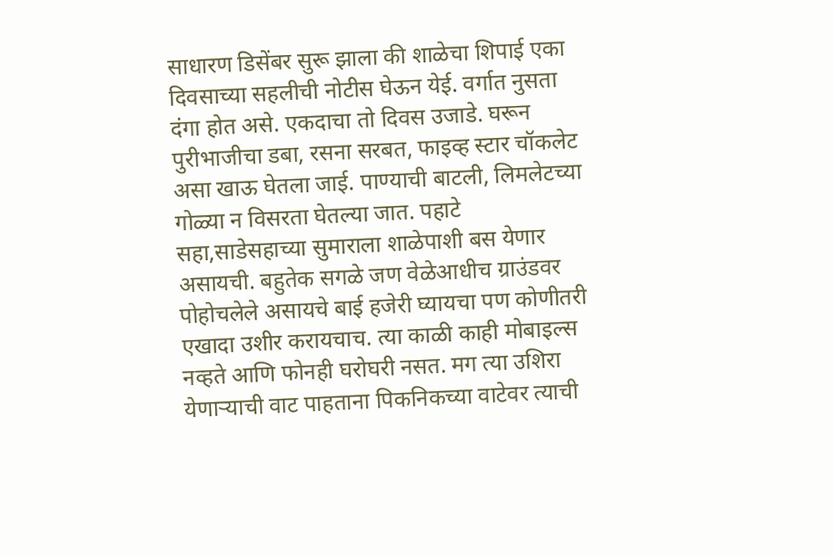साधारण डिसेंबर सुरू झाला की शाळेचा शिपाई एका दिवसाच्या सहलीची नोटीस घेऊन येई. वर्गात नुसता दंगा होत असे. एकदाचा तो दिवस उजाडे. घरून पुरीभाजीचा डबा, रसना सरबत, फाइव्ह स्टार चॉकलेट असा खाऊ घेतला जाई. पाण्याची बाटली, लिमलेटच्या गोळ्या न विसरता घेतल्या जात. पहाटे सहा,साडेसहाच्या सुमाराला शाळेपाशी बस येणार असायची. बहुतेक सगळे जण वेळेआधीच ग्राउंडवर पोहोचलेले असायचे बाई हजेरी घ्यायचा पण कोणीतरी एखादा उशीर करायचाच. त्या काळी काही मोबाइल्स नव्हते आणि फोनही घरोघरी नसत. मग त्या उशिरा येणार्‍याची वाट पाहताना पिकनिकच्या वाटेवर त्याची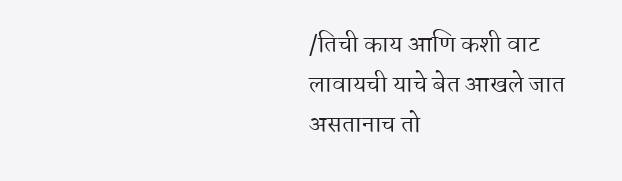/तिची काय आणि कशी वाट लावायची याचे बेत आखले जात असतानाच तो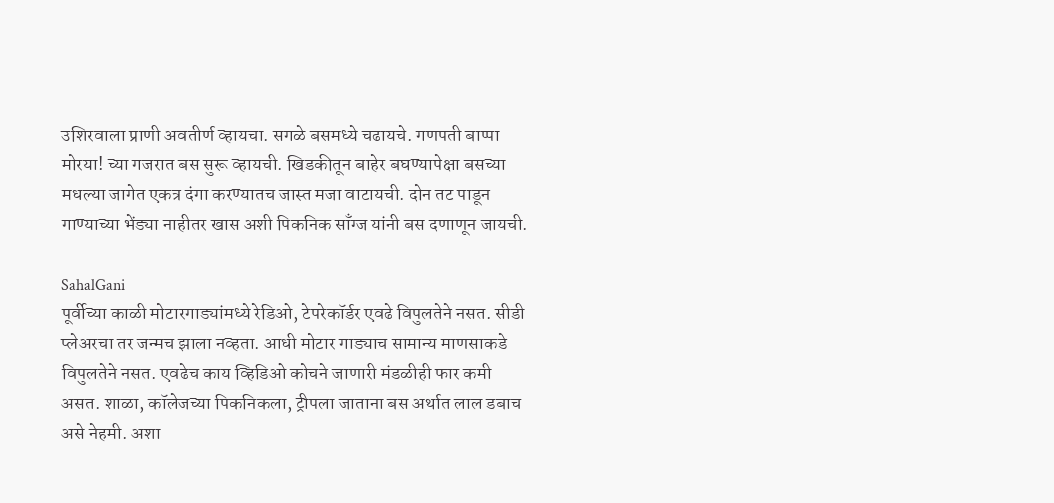उशिरवाला प्राणी अवतीर्ण व्हायचा. सगळे बसमध्ये चढायचे. गणपती बाप्पा मोरया! च्या गजरात बस सुरू व्हायची. खिडकीतून बाहेर बघण्यापेक्षा बसच्या मधल्या जागेत एकत्र दंगा करण्यातच जास्त मजा वाटायची. दोन तट पाडून गाण्याच्या भेंड्या नाहीतर खास अशी पिकनिक साँग्ज यांनी बस दणाणून जायची.

SahalGani
पूर्वीच्या काळी मोटारगाड्यांमध्ये रेडिओ, टेपरेकॉर्डर एवढे विपुलतेने नसत. सीडी प्लेअरचा तर जन्मच झाला नव्हता. आधी मोटार गाड्याच सामान्य माणसाकडे विपुलतेने नसत. एवढेच काय व्हिडिओ कोचने जाणारी मंडळीही फार कमी असत. शाळा, कॉलेजच्या पिकनिकला, ट्रीपला जाताना बस अर्थात लाल डबाच असे नेहमी. अशा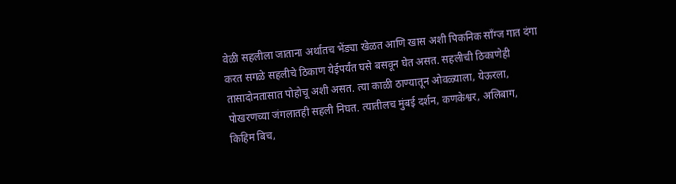वेळी सहलीला जाताना अर्थातच भेंड्या खेळत आणि खास अशी पिकनिक साँग्ज गात दंगा करत सगळे सहलीचे ठिकाण येईपर्यंत घसे बसवून घेत असत. सहलीची ठिकाणेही तासादोनतासात पोहोचू अशी असत. त्या काळी ठाण्यातून ओवळ्याला, येऊरला, पोखरणच्या जंगलातही सहली निघत. त्यातीलच मुंबई दर्शन, कणकेश्वर, अलिबाग, किहिम बिच,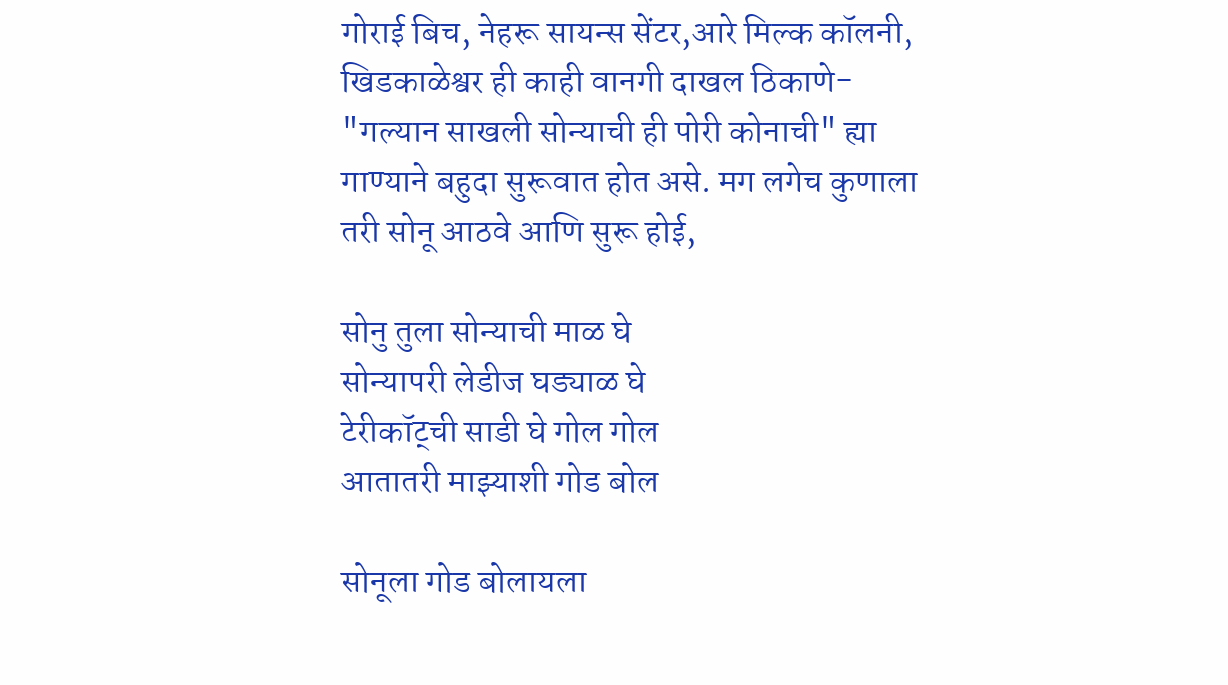गोराई बिच, नेहरू सायन्स सेंटर,आरे मिल्क कॉलनी, खिडकाळेश्वर ही काही वानगी दाखल ठिकाणे-
"गल्यान साखली सोन्याची ही पोरी कोनाची" ह्या गाण्याने बहुदा सुरूवात होत असे. मग लगेच कुणाला तरी सोनू आठवे आणि सुरू होई,

सोनु तुला सोन्याची माळ घे
सोन्यापरी लेडीज घड्याळ घे
टेरीकॉट्ची साडी घे गोल गोल
आतातरी माझ्याशी गोड बोल

सोनूला गोड बोलायला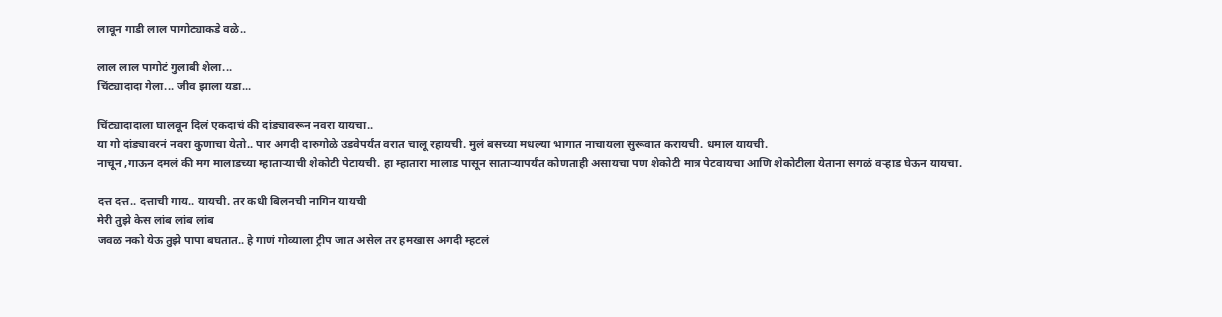लावून गाडी लाल पागोट्याकडे वळे..

लाल लाल पागोटं गुलाबी शेला...
चिंट्यादादा गेला... जीव झाला यडा...

चिंट्यादादाला घालवून दिलं एकदाचं की दांड्यावरून नवरा यायचा..
या गो दांड्यावरनं नवरा कुणाचा येतो.. पार अगदी दारुगोळे उडवेपर्यंत वरात चालू रहायची. मुलं बसच्या मधल्या भागात नाचायला सुरूवात करायची. धमाल यायची.
नाचून ,गाऊन दमलं की मग मालाडच्या म्हातार्‍याची शेकोटी पेटायची. हा म्हातारा मालाड पासून सातार्‍यापर्यंत कोणताही असायचा पण शेकोटी मात्र पेटवायचा आणि शेकोटीला येताना सगळं वर्‍हाड घेऊन यायचा.

दत्त दत्त.. दत्ताची गाय.. यायची. तर कधी बिलनची नागिन यायची
मेरी तुझे केस लांब लांब लांब
जवळ नको येऊ तुझे पापा बघतात.. हे गाणं गोव्याला ट्रीप जात असेल तर हमखास अगदी म्हटलं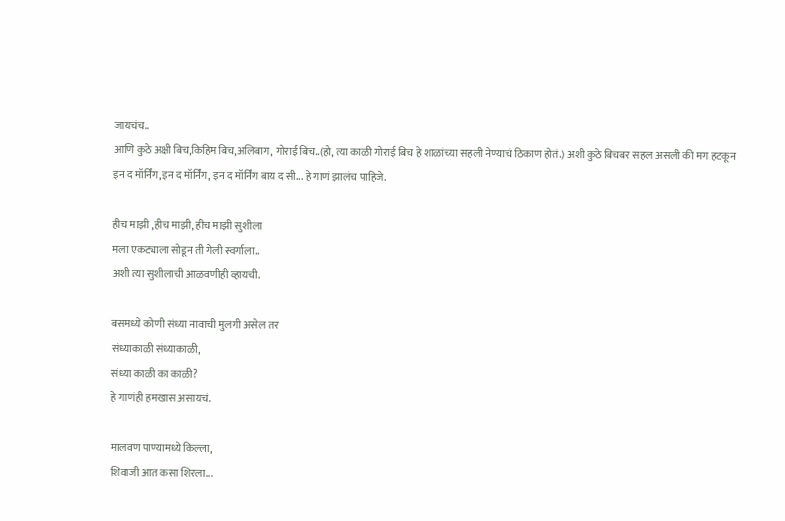जायचंच..
आणि कुठे अक्षी बिच,किहिम बिच,अलिबाग, गोराई बिच..(हो, त्या काळी गोराई बिच हे शाळांच्या सहली नेण्याचं ठिकाण होतं.) अशी कुठे बिचबर सहल असली की मग हटकून
इन द मॉर्निंग,इन द मॉर्निंग, इन द मॉर्निंग बाय द सी... हे गाणं झालंच पाहिजे.

हीच माझी ,हीच माझी, हीच माझी सुशीला
मला एकट्याला सोडून ती गेली स्वर्गाला..
अशी त्या सुशीलाची आळवणीही व्हायची.

बसमध्ये कोणी संध्या नावाची मुलगी असेल तर
संध्याकाळी संध्याकाळी,
संध्या काळी का काळी?
हे गाणंही हमखास असायचं.

मालवण पाण्यामध्ये किल्ला,
शिवाजी आत कसा शिरला...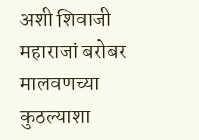अशी शिवाजी महाराजां बरोबर मालवणच्या कुठल्याशा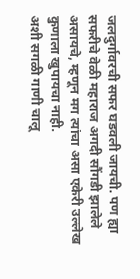जलदुर्गावरची सफर घडवली जायची. पण ह्या सफरीचे वेळी महाराज अगदी सौंगडी झालेले असायचे, म्हणून मग त्यांचा असा एकेरी उल्लेख कुणाला खुपायचा नाही.
अशी सगळी गाणी चालू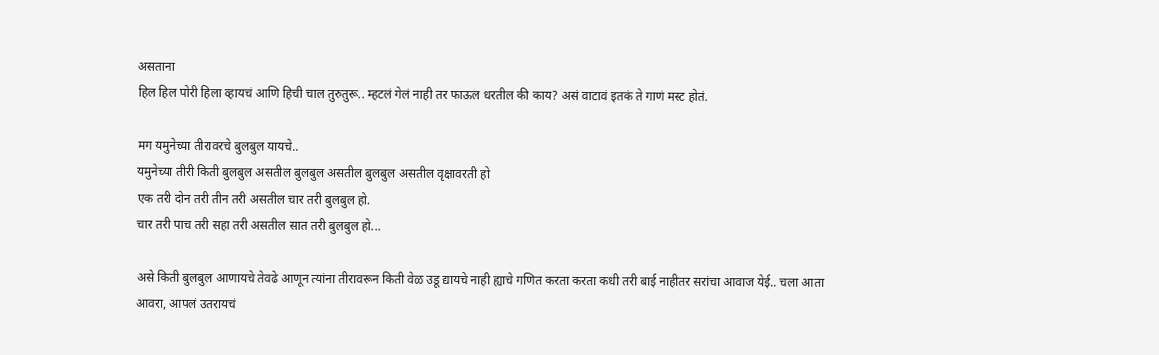असताना
हिल हिल पोरी हिला व्हायचं आणि हिची चाल तुरुतुरू.. म्हटलं गेलं नाही तर फाऊल धरतील की काय? असं वाटावं इतकं ते गाणं मस्ट होतं.

मग यमुनेच्या तीरावरचे बुलबुल यायचे..
यमुनेच्या तीरी किती बुलबुल असतील बुलबुल असतील बुलबुल असतील वृक्षावरती हो
एक तरी दोन तरी तीन तरी असतील चार तरी बुलबुल हो.
चार तरी पाच तरी सहा तरी असतील सात तरी बुलबुल हो...

असे किती बुलबुल आणायचे तेवढे आणून त्यांना तीरावरून किती वेळ उडू द्यायचे नाही ह्याचे गणित करता करता कधी तरी बाई नाहीतर सरांचा आवाज येई.. चला आता आवरा, आपलं उतरायचं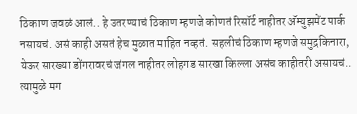ठिकाण जवळं आलं.. हे उतरण्याचं ठिकाण म्हणजे कोणतं रिसॉर्ट नाहीतर अ‍ॅम्युझमेंट पार्क नसायचं. असं काही असतं हेच मुळात माहित नव्हतं. सहलीचं ठिकाण म्हणजे समुद्रकिनारा, येऊर सारख्या डोंगरावरचं जंगल नाहीतर लोहगड सारखा किल्ला असंच काहीतरी असायचं.. त्यामुळे मग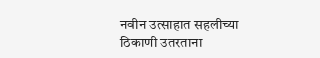नवीन उत्साहात सहलीच्या ठिकाणी उतरताना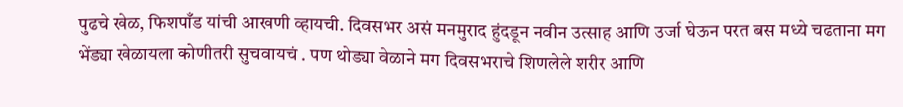पुढचे खेळ, फिशपाँड यांची आखणी व्हायची. दिवसभर असं मनमुराद हुंदडून नवीन उत्साह आणि उर्जा घेऊन परत बस मध्ये चढताना मग भेंड्या खेळायला कोणीतरी सुचवायचं . पण थोड्या वेळाने मग दिवसभराचे शिणलेले शरीर आणि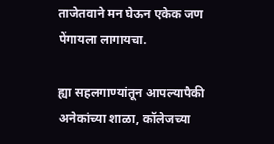ताजेतवाने मन घेऊन एकेक जण पेंगायला लागायचा.

ह्या सहलगाण्यांतून आपल्यापैकी अनेकांच्या शाळा, कॉलेजच्या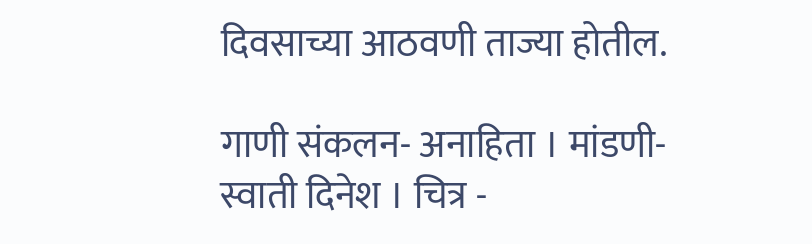दिवसाच्या आठवणी ताज्या होतील.

गाणी संकलन- अनाहिता । मांडणी- स्वाती दिनेश । चित्र -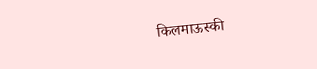किलमाऊस्की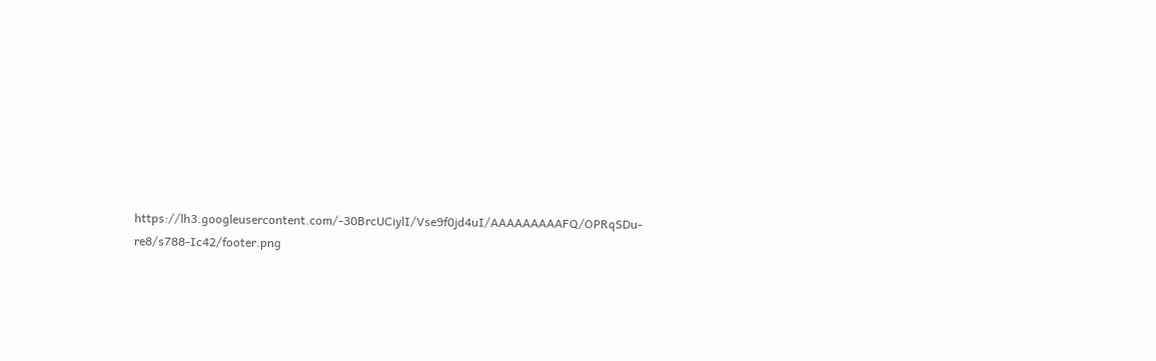https://lh3.googleusercontent.com/-30BrcUCiylI/Vse9f0jd4uI/AAAAAAAAAFQ/OPRqSDu-re8/s788-Ic42/footer.png